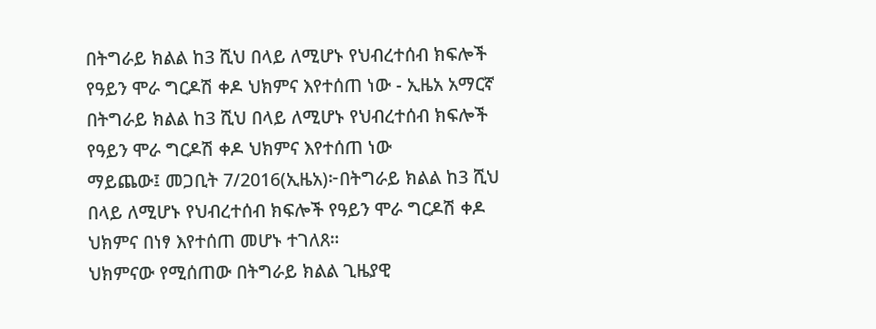በትግራይ ክልል ከ3 ሺህ በላይ ለሚሆኑ የህብረተሰብ ክፍሎች የዓይን ሞራ ግርዶሽ ቀዶ ህክምና እየተሰጠ ነው - ኢዜአ አማርኛ
በትግራይ ክልል ከ3 ሺህ በላይ ለሚሆኑ የህብረተሰብ ክፍሎች የዓይን ሞራ ግርዶሽ ቀዶ ህክምና እየተሰጠ ነው
ማይጨው፤ መጋቢት 7/2016(ኢዜአ)፦በትግራይ ክልል ከ3 ሺህ በላይ ለሚሆኑ የህብረተሰብ ክፍሎች የዓይን ሞራ ግርዶሽ ቀዶ ህክምና በነፃ እየተሰጠ መሆኑ ተገለጸ።
ህክምናው የሚሰጠው በትግራይ ክልል ጊዜያዊ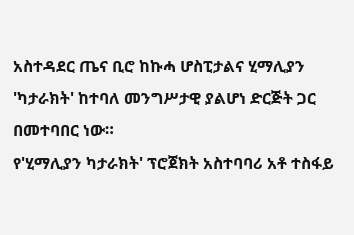አስተዳደር ጤና ቢሮ ከኩሓ ሆስፒታልና ሂማሊያን 'ካታራክት' ከተባለ መንግሥታዊ ያልሆነ ድርጅት ጋር በመተባበር ነው።
የ'ሂማሊያን ካታራክት' ፕሮጀክት አስተባባሪ አቶ ተስፋይ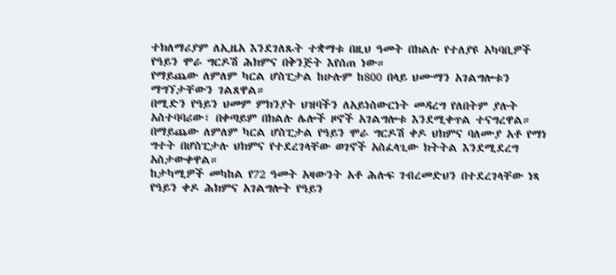ተክለማሪያም ለኢዜአ እንደገለጹት ተቋማቱ በዚህ ዓመት በክልሉ የተለያዩ አካባቢዎች የዓይን ሞራ ግርዶሽ ሕክምና በቅንጅት እየሰጠ ነው።
የማይጨው ለምለም ካርል ሆስፒታል ከሁሉም ከ800 በላይ ህሙማን አገልግሎቱን ማግኘታቸውን ገልጸዋል።
በሚድን የዓይን ህመም ምክንያት ህዝባችን ለአይነስውርነት መዳረግ የለበትም ያሉት አስተባባሪው፣ በቀጣይም በክልሉ ሌሎች ዞኖች አገልግሎቱ እንደሚቀጥል ተናግረዋል።
በማይጨው ለምለም ካርል ሆስፒታል የዓይን ሞራ ግርዶሽ ቀዶ ህክምና ባለሙያ አቶ የማነ ግተት በሆስፒታሉ ህክምና የተደረገላቸው ወገኖች አስፈላጊው ክትትል እንደሚደረግ አስታውቀዋል።
ከታካሚዎች መካከል የ72 ዓመት አዛውንት አቶ ሕሉፍ ገብረመድህን በተደረገላቸው ነጻ የዓይን ቀዶ ሕክምና አገልግሎት የዓይን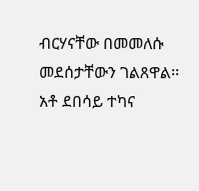ብርሃናቸው በመመለሱ መደሰታቸውን ገልጸዋል፡፡
አቶ ደበሳይ ተካና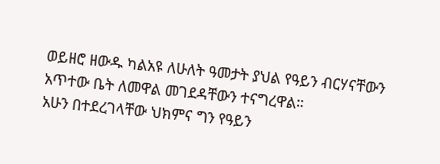ወይዘሮ ዘውዱ ካልአዩ ለሁለት ዓመታት ያህል የዓይን ብርሃናቸውን አጥተው ቤት ለመዋል መገደዳቸውን ተናግረዋል።
አሁን በተደረገላቸው ህክምና ግን የዓይን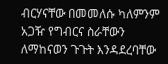ብርሃናቸው በመመለሱ ካለምንም አጋዥ የግብርና ስራቸውን ለማከናወን ጉጉት እንዳደረባቸው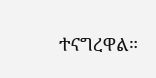ተናግረዋል።